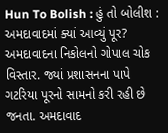Hun To Bolish : હું તો બોલીશ : અમદાવાદમાં ક્યાં આવ્યું પૂર?
અમદાવાદના નિકોલનો ગોપાલ ચોક વિસ્તાર. જ્યાં પ્રશાસનના પાપે ગટરિયા પૂરનો સામનો કરી રહી છે જનતા. અમદાવાદ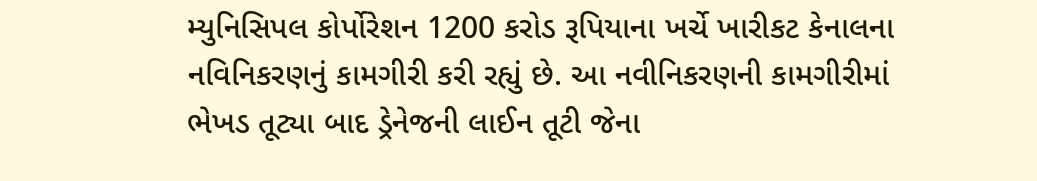મ્યુનિસિપલ કોર્પોરેશન 1200 કરોડ રૂપિયાના ખર્ચે ખારીકટ કેનાલના નવિનિકરણનું કામગીરી કરી રહ્યું છે. આ નવીનિકરણની કામગીરીમાં ભેખડ તૂટ્યા બાદ ડ્રેનેજની લાઈન તૂટી જેના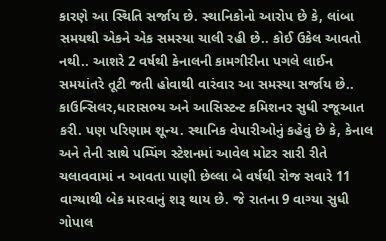કારણે આ સ્થિતિ સર્જાય છે. સ્થાનિકોનો આરોપ છે કે, લાંબા સમયથી એકને એક સમસ્યા ચાલી રહી છે.. કોઈ ઉકેલ આવતો નથી.. આશરે 2 વર્ષથી કેનાલની કામગીરીના પગલે લાઈન સમયાંતરે તૂટી જતી હોવાથી વારંવાર આ સમસ્યા સર્જાય છે.. કાઉન્સિલર,ધારાસભ્ય અને આસિસ્ટન્ટ કમિશનર સુધી રજૂઆત કરી. પણ પરિણામ શૂન્ય. સ્થાનિક વેપારીઓનું કહેવું છે કે, કેનાલ અને તેની સાથે પમ્પિંગ સ્ટેશનમાં આવેલ મોટર સારી રીતે ચલાવવામાં ન આવતા પાણી છેલ્લા બે વર્ષથી રોજ સવારે 11 વાગ્યાથી બેક મારવાનું શરૂ થાય છે. જે રાતના 9 વાગ્યા સુધી ગોપાલ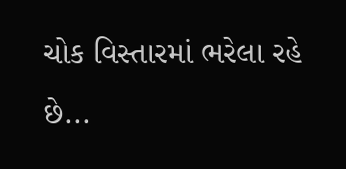ચોક વિસ્તારમાં ભરેલા રહે છે...